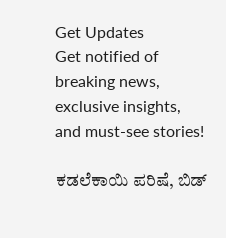Get Updates
Get notified of breaking news, exclusive insights, and must-see stories!

ಕಡಲೆಕಾಯಿ ಪರಿಷೆ, ಬಿಡ್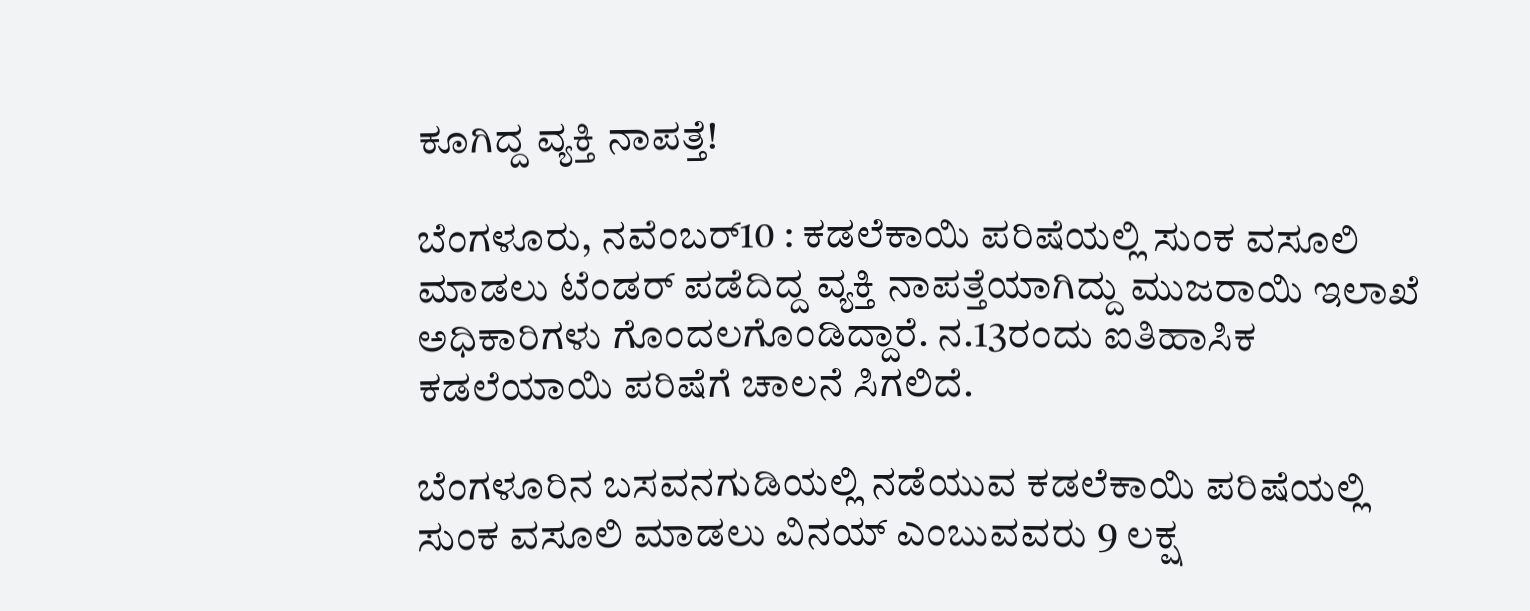ಕೂಗಿದ್ದ ವ್ಯಕ್ತಿ ನಾಪತ್ತೆ!

ಬೆಂಗಳೂರು, ನವೆಂಬರ್10 : ಕಡಲೆಕಾಯಿ ಪರಿಷೆಯಲ್ಲಿ ಸುಂಕ ವಸೂಲಿ ಮಾಡಲು ಟೆಂಡರ್ ಪಡೆದಿದ್ದ ವ್ಯಕ್ತಿ ನಾಪತ್ತೆಯಾಗಿದ್ದು ಮುಜರಾಯಿ ಇಲಾಖೆ ಅಧಿಕಾರಿಗಳು ಗೊಂದಲಗೊಂಡಿದ್ದಾರೆ. ನ.13ರಂದು ಐತಿಹಾಸಿಕ ಕಡಲೆಯಾಯಿ ಪರಿಷೆಗೆ ಚಾಲನೆ ಸಿಗಲಿದೆ.

ಬೆಂಗಳೂರಿನ ಬಸವನಗುಡಿಯಲ್ಲಿ ನಡೆಯುವ ಕಡಲೆಕಾಯಿ ಪರಿಷೆಯಲ್ಲಿ ಸುಂಕ ವಸೂಲಿ ಮಾಡಲು ವಿನಯ್ ಎಂಬುವವರು 9 ಲಕ್ಷ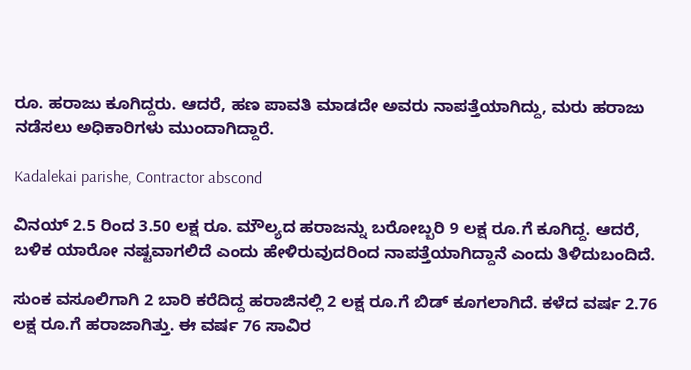ರೂ. ಹರಾಜು ಕೂಗಿದ್ದರು. ಆದರೆ, ಹಣ ಪಾವತಿ ಮಾಡದೇ ಅವರು ನಾಪತ್ತೆಯಾಗಿದ್ದು, ಮರು ಹರಾಜು ನಡೆಸಲು ಅಧಿಕಾರಿಗಳು ಮುಂದಾಗಿದ್ದಾರೆ.

Kadalekai parishe, Contractor abscond

ವಿನಯ್ 2.5 ರಿಂದ 3.50 ಲಕ್ಷ ರೂ. ಮೌಲ್ಯದ ಹರಾಜನ್ನು ಬರೋಬ್ಬರಿ 9 ಲಕ್ಷ ರೂ.ಗೆ ಕೂಗಿದ್ದ. ಆದರೆ, ಬಳಿಕ ಯಾರೋ ನಷ್ಟವಾಗಲಿದೆ ಎಂದು ಹೇಳಿರುವುದರಿಂದ ನಾಪತ್ತೆಯಾಗಿದ್ದಾನೆ ಎಂದು ತಿಳಿದುಬಂದಿದೆ.

ಸುಂಕ ವಸೂಲಿಗಾಗಿ 2 ಬಾರಿ ಕರೆದಿದ್ದ ಹರಾಜಿನಲ್ಲಿ 2 ಲಕ್ಷ ರೂ.ಗೆ ಬಿಡ್ ಕೂಗಲಾಗಿದೆ. ಕಳೆದ ವರ್ಷ 2.76 ಲಕ್ಷ ರೂ.ಗೆ ಹರಾಜಾಗಿತ್ತು. ಈ ವರ್ಷ 76 ಸಾವಿರ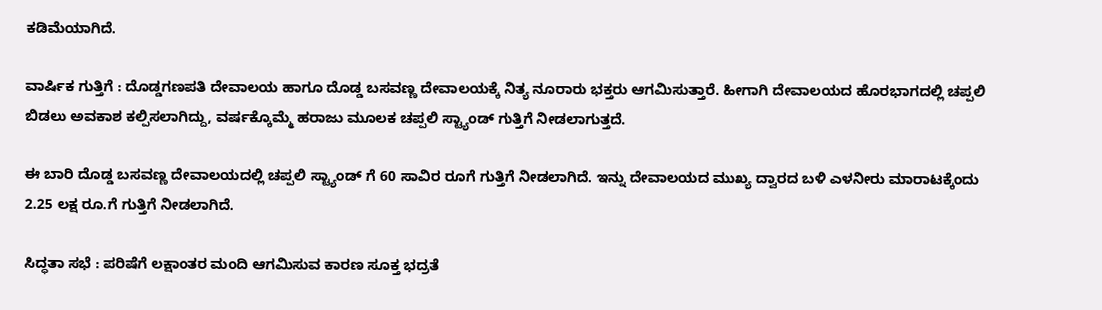ಕಡಿಮೆಯಾಗಿದೆ.

ವಾರ್ಷಿಕ ಗುತ್ತಿಗೆ : ದೊಡ್ಡಗಣಪತಿ ದೇವಾಲಯ ಹಾಗೂ ದೊಡ್ಡ ಬಸವಣ್ಣ ದೇವಾಲಯಕ್ಕೆ ನಿತ್ಯ ನೂರಾರು ಭಕ್ತರು ಆಗಮಿಸುತ್ತಾರೆ. ಹೀಗಾಗಿ ದೇವಾಲಯದ ಹೊರಭಾಗದಲ್ಲಿ ಚಪ್ಪಲಿ ಬಿಡಲು ಅವಕಾಶ ಕಲ್ಪಿಸಲಾಗಿದ್ದು, ವರ್ಷಕ್ಕೊಮ್ಮೆ ಹರಾಜು ಮೂಲಕ ಚಪ್ಪಲಿ ಸ್ಟ್ಯಾಂಡ್ ಗುತ್ತಿಗೆ ನೀಡಲಾಗುತ್ತದೆ.

ಈ ಬಾರಿ ದೊಡ್ಡ ಬಸವಣ್ಣ ದೇವಾಲಯದಲ್ಲಿ ಚಪ್ಪಲಿ ಸ್ಟ್ಯಾಂಡ್‌ ಗೆ 60 ಸಾವಿರ ರೂಗೆ ಗುತ್ತಿಗೆ ನೀಡಲಾಗಿದೆ. ಇನ್ನು ದೇವಾಲಯದ ಮುಖ್ಯ ದ್ವಾರದ ಬಳಿ ಎಳನೀರು ಮಾರಾಟಕ್ಕೆಂದು 2.25 ಲಕ್ಷ ರೂ.ಗೆ ಗುತ್ತಿಗೆ ನೀಡಲಾಗಿದೆ.

ಸಿದ್ಧತಾ ಸಭೆ : ಪರಿಷೆಗೆ ಲಕ್ಷಾಂತರ ಮಂದಿ ಆಗಮಿಸುವ ಕಾರಣ ಸೂಕ್ತ ಭದ್ರತೆ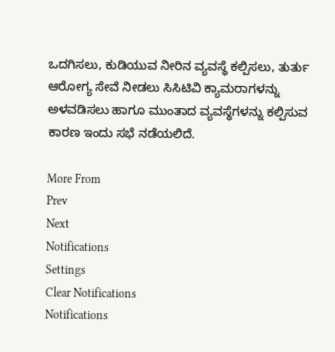ಒದಗಿಸಲು, ಕುಡಿಯುವ ನೀರಿನ ವ್ಯವಸ್ಥೆ ಕಲ್ಪಿಸಲು, ತುರ್ತು ಆರೋಗ್ಯ ಸೇವೆ ನೀಡಲು ಸಿಸಿಟಿವಿ ಕ್ಯಾಮರಾಗಳನ್ನು ಅಳವಡಿಸಲು ಹಾಗೂ ಮುಂತಾದ ವ್ಯವಸ್ಥೆಗಳನ್ನು ಕಲ್ಪಿಸುವ ಕಾರಣ ಇಂದು ಸಭೆ ನಡೆಯಲಿದೆ.

More From
Prev
Next
Notifications
Settings
Clear Notifications
Notifications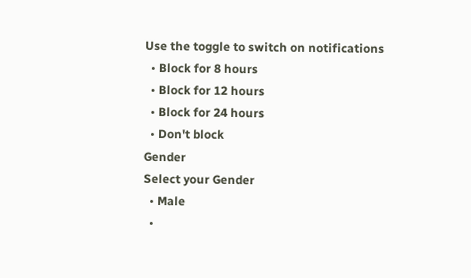Use the toggle to switch on notifications
  • Block for 8 hours
  • Block for 12 hours
  • Block for 24 hours
  • Don't block
Gender
Select your Gender
  • Male
  •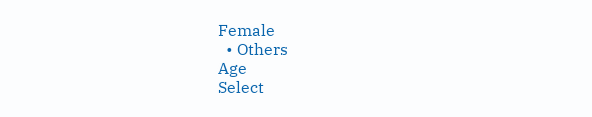Female
  • Others
Age
Select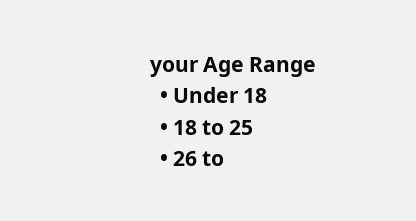your Age Range
  • Under 18
  • 18 to 25
  • 26 to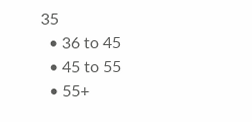35
  • 36 to 45
  • 45 to 55
  • 55+